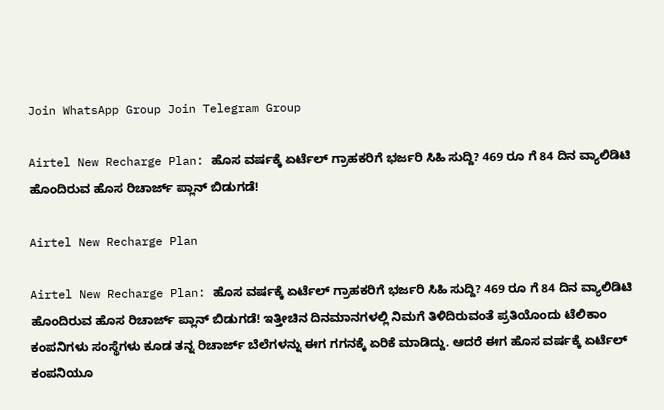Join WhatsApp Group Join Telegram Group

Airtel New Recharge Plan: ಹೊಸ ವರ್ಷಕ್ಕೆ ಏರ್ಟೆಲ್ ಗ್ರಾಹಕರಿಗೆ ಭರ್ಜರಿ ಸಿಹಿ ಸುದ್ದಿ? 469 ರೂ ಗೆ 84 ದಿನ ವ್ಯಾಲಿಡಿಟಿ ಹೊಂದಿರುವ ಹೊಸ ರಿಚಾರ್ಜ್ ಪ್ಲಾನ್ ಬಿಡುಗಡೆ!

Airtel New Recharge Plan

Airtel New Recharge Plan: ಹೊಸ ವರ್ಷಕ್ಕೆ ಏರ್ಟೆಲ್ ಗ್ರಾಹಕರಿಗೆ ಭರ್ಜರಿ ಸಿಹಿ ಸುದ್ದಿ? 469 ರೂ ಗೆ 84 ದಿನ ವ್ಯಾಲಿಡಿಟಿ ಹೊಂದಿರುವ ಹೊಸ ರಿಚಾರ್ಜ್ ಪ್ಲಾನ್ ಬಿಡುಗಡೆ! ಇತ್ತೀಚಿನ ದಿನಮಾನಗಳಲ್ಲಿ ನಿಮಗೆ ತಿಳಿದಿರುವಂತೆ ಪ್ರತಿಯೊಂದು ಟೆಲಿಕಾಂ ಕಂಪನಿಗಳು ಸಂಸ್ಥೆಗಳು ಕೂಡ ತನ್ನ ರಿಚಾರ್ಜ್ ಬೆಲೆಗಳನ್ನು ಈಗ ಗಗನಕ್ಕೆ ಏರಿಕೆ ಮಾಡಿದ್ದು. ಆದರೆ ಈಗ ಹೊಸ ವರ್ಷಕ್ಕೆ ಏರ್ಟೆಲ್ ಕಂಪನಿಯೂ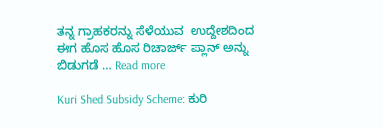ತನ್ನ ಗ್ರಾಹಕರನ್ನು ಸೆಳೆಯುವ  ಉದ್ದೇಶದಿಂದ ಈಗ ಹೊಸ ಹೊಸ ರಿಚಾರ್ಜ್ ಪ್ಲಾನ್ ಅನ್ನು ಬಿಡುಗಡೆ … Read more

Kuri Shed Subsidy Scheme: ಕುರಿ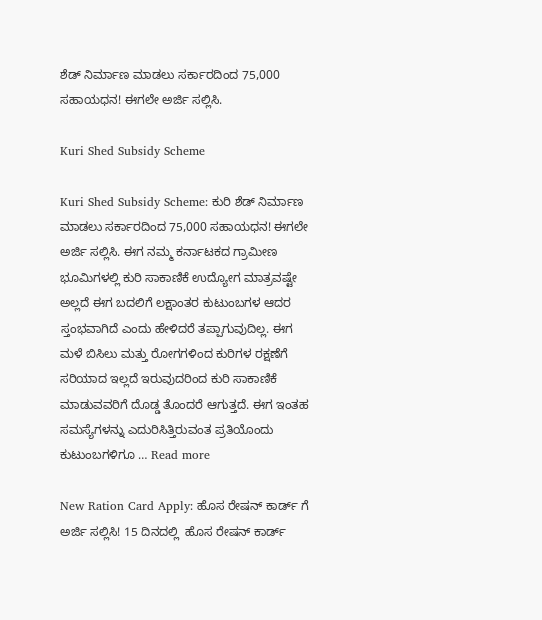ಶೆಡ್ ನಿರ್ಮಾಣ ಮಾಡಲು ಸರ್ಕಾರದಿಂದ 75,000 ಸಹಾಯಧನ! ಈಗಲೇ ಅರ್ಜಿ ಸಲ್ಲಿಸಿ.

Kuri Shed Subsidy Scheme

Kuri Shed Subsidy Scheme: ಕುರಿ ಶೆಡ್ ನಿರ್ಮಾಣ ಮಾಡಲು ಸರ್ಕಾರದಿಂದ 75,000 ಸಹಾಯಧನ! ಈಗಲೇ ಅರ್ಜಿ ಸಲ್ಲಿಸಿ. ಈಗ ನಮ್ಮ ಕರ್ನಾಟಕದ ಗ್ರಾಮೀಣ ಭೂಮಿಗಳಲ್ಲಿ ಕುರಿ ಸಾಕಾಣಿಕೆ ಉದ್ಯೋಗ ಮಾತ್ರವಷ್ಟೇ ಅಲ್ಲದೆ ಈಗ ಬದಲಿಗೆ ಲಕ್ಷಾಂತರ ಕುಟುಂಬಗಳ ಆದರ ಸ್ತಂಭವಾಗಿದೆ ಎಂದು ಹೇಳಿದರೆ ತಪ್ಪಾಗುವುದಿಲ್ಲ. ಈಗ ಮಳೆ ಬಿಸಿಲು ಮತ್ತು ರೋಗಗಳಿಂದ ಕುರಿಗಳ ರಕ್ಷಣೆಗೆ ಸರಿಯಾದ ಇಲ್ಲದೆ ಇರುವುದರಿಂದ ಕುರಿ ಸಾಕಾಣಿಕೆ ಮಾಡುವವರಿಗೆ ದೊಡ್ಡ ತೊಂದರೆ ಆಗುತ್ತದೆ. ಈಗ ಇಂತಹ ಸಮಸ್ಯೆಗಳನ್ನು ಎದುರಿಸಿತ್ತಿರುವಂತ ಪ್ರತಿಯೊಂದು ಕುಟುಂಬಗಳಿಗೂ … Read more

New Ration Card Apply: ಹೊಸ ರೇಷನ್ ಕಾರ್ಡ್ ಗೆ ಅರ್ಜಿ ಸಲ್ಲಿಸಿ! 15 ದಿನದಲ್ಲಿ  ಹೊಸ ರೇಷನ್ ಕಾರ್ಡ್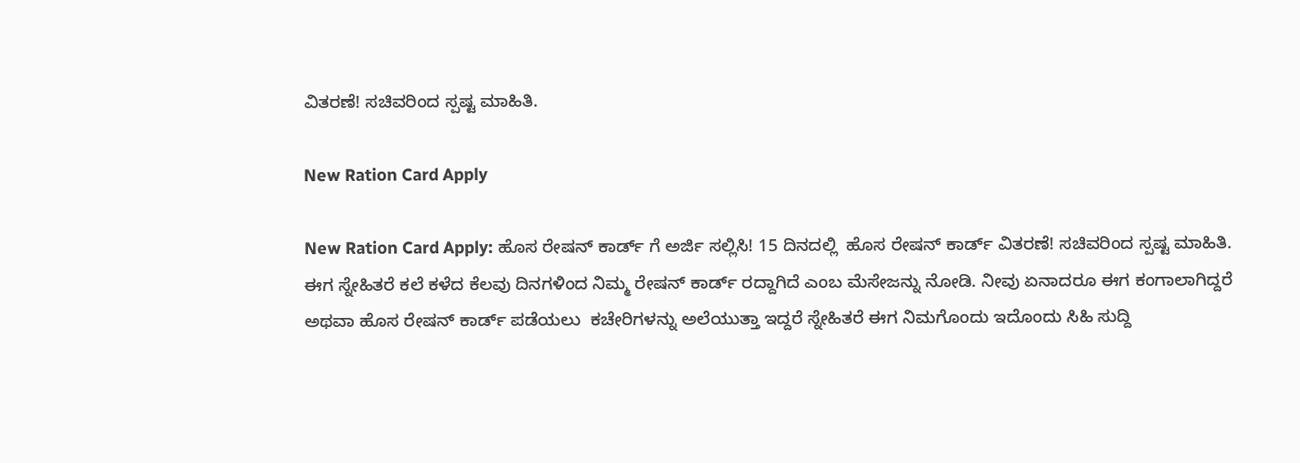ವಿತರಣೆ! ಸಚಿವರಿಂದ ಸ್ಪಷ್ಟ ಮಾಹಿತಿ.

New Ration Card Apply

New Ration Card Apply: ಹೊಸ ರೇಷನ್ ಕಾರ್ಡ್ ಗೆ ಅರ್ಜಿ ಸಲ್ಲಿಸಿ! 15 ದಿನದಲ್ಲಿ  ಹೊಸ ರೇಷನ್ ಕಾರ್ಡ್ ವಿತರಣೆ! ಸಚಿವರಿಂದ ಸ್ಪಷ್ಟ ಮಾಹಿತಿ. ಈಗ ಸ್ನೇಹಿತರೆ ಕಲೆ ಕಳೆದ ಕೆಲವು ದಿನಗಳಿಂದ ನಿಮ್ಮ ರೇಷನ್ ಕಾರ್ಡ್ ರದ್ದಾಗಿದೆ ಎಂಬ ಮೆಸೇಜನ್ನು ನೋಡಿ. ನೀವು ಏನಾದರೂ ಈಗ ಕಂಗಾಲಾಗಿದ್ದರೆ ಅಥವಾ ಹೊಸ ರೇಷನ್ ಕಾರ್ಡ್ ಪಡೆಯಲು  ಕಚೇರಿಗಳನ್ನು ಅಲೆಯುತ್ತಾ ಇದ್ದರೆ ಸ್ನೇಹಿತರೆ ಈಗ ನಿಮಗೊಂದು ಇದೊಂದು ಸಿಹಿ ಸುದ್ದಿ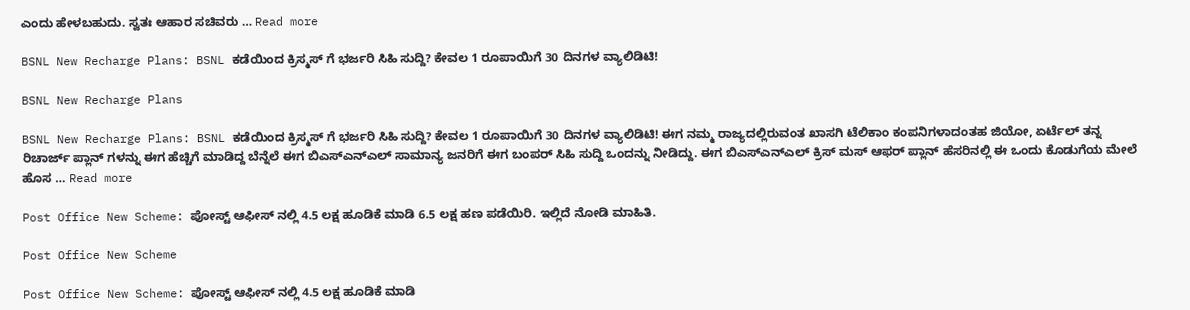ಎಂದು ಹೇಳಬಹುದು. ಸ್ವತಃ ಆಹಾರ ಸಚಿವರು … Read more

BSNL New Recharge Plans: BSNL ಕಡೆಯಿಂದ ಕ್ರಿಸ್ಮಸ್ ಗೆ ಭರ್ಜರಿ ಸಿಹಿ ಸುದ್ದಿ? ಕೇವಲ 1 ರೂಪಾಯಿಗೆ 30 ದಿನಗಳ ವ್ಯಾಲಿಡಿಟಿ!

BSNL New Recharge Plans

BSNL New Recharge Plans: BSNL ಕಡೆಯಿಂದ ಕ್ರಿಸ್ಮಸ್ ಗೆ ಭರ್ಜರಿ ಸಿಹಿ ಸುದ್ದಿ? ಕೇವಲ 1 ರೂಪಾಯಿಗೆ 30 ದಿನಗಳ ವ್ಯಾಲಿಡಿಟಿ! ಈಗ ನಮ್ಮ ರಾಜ್ಯದಲ್ಲಿರುವಂತ ಖಾಸಗಿ ಟೆಲಿಕಾಂ ಕಂಪನಿಗಳಾದಂತಹ ಜಿಯೋ, ಏರ್ಟೆಲ್ ತನ್ನ ರಿಚಾರ್ಜ್ ಪ್ಲಾನ್ ಗಳನ್ನು ಈಗ ಹೆಚ್ಚಿಗೆ ಮಾಡಿದ್ದ ಬೆನ್ನೆಲೆ ಈಗ ಬಿಎಸ್ಎನ್ಎಲ್ ಸಾಮಾನ್ಯ ಜನರಿಗೆ ಈಗ ಬಂಪರ್ ಸಿಹಿ ಸುದ್ದಿ ಒಂದನ್ನು ನೀಡಿದ್ದು. ಈಗ ಬಿಎಸ್ಎನ್ಎಲ್ ಕ್ರಿಸ್ ಮಸ್ ಆಫರ್ ಪ್ಲಾನ್ ಹೆಸರಿನಲ್ಲಿ ಈ ಒಂದು ಕೊಡುಗೆಯ ಮೇಲೆ ಹೊಸ … Read more

Post Office New Scheme: ಪೋಸ್ಟ್ ಆಫೀಸ್ ನಲ್ಲಿ 4.5 ಲಕ್ಷ ಹೂಡಿಕೆ ಮಾಡಿ 6.5 ಲಕ್ಷ ಹಣ ಪಡೆಯಿರಿ. ಇಲ್ಲಿದೆ ನೋಡಿ ಮಾಹಿತಿ.

Post Office New Scheme

Post Office New Scheme: ಪೋಸ್ಟ್ ಆಫೀಸ್ ನಲ್ಲಿ 4.5 ಲಕ್ಷ ಹೂಡಿಕೆ ಮಾಡಿ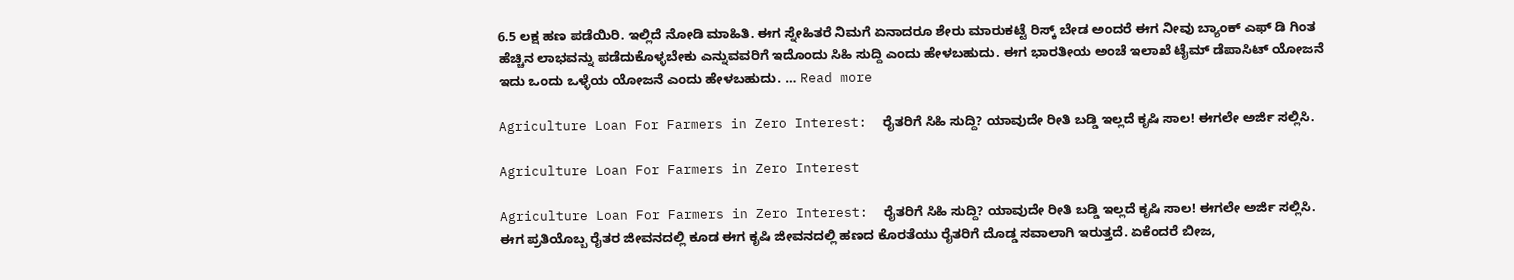6.5 ಲಕ್ಷ ಹಣ ಪಡೆಯಿರಿ. ಇಲ್ಲಿದೆ ನೋಡಿ ಮಾಹಿತಿ. ಈಗ ಸ್ನೇಹಿತರೆ ನಿಮಗೆ ಏನಾದರೂ ಶೇರು ಮಾರುಕಟ್ಟೆ ರಿಸ್ಕ್ ಬೇಡ ಅಂದರೆ ಈಗ ನೀವು ಬ್ಯಾಂಕ್ ಎಫ್ ಡಿ ಗಿಂತ ಹೆಚ್ಚಿನ ಲಾಭವನ್ನು ಪಡೆದುಕೊಳ್ಳಬೇಕು ಎನ್ನುವವರಿಗೆ ಇದೊಂದು ಸಿಹಿ ಸುದ್ದಿ ಎಂದು ಹೇಳಬಹುದು. ಈಗ ಭಾರತೀಯ ಅಂಚೆ ಇಲಾಖೆ ಟೈಮ್ ಡೆಪಾಸಿಟ್ ಯೋಜನೆ ಇದು ಒಂದು ಒಳ್ಳೆಯ ಯೋಜನೆ ಎಂದು ಹೇಳಬಹುದು. … Read more

Agriculture Loan For Farmers in Zero Interest:  ರೈತರಿಗೆ ಸಿಹಿ ಸುದ್ದಿ? ಯಾವುದೇ ರೀತಿ ಬಡ್ಡಿ ಇಲ್ಲದೆ ಕೃಷಿ ಸಾಲ! ಈಗಲೇ ಅರ್ಜಿ ಸಲ್ಲಿಸಿ.

Agriculture Loan For Farmers in Zero Interest

Agriculture Loan For Farmers in Zero Interest:  ರೈತರಿಗೆ ಸಿಹಿ ಸುದ್ದಿ? ಯಾವುದೇ ರೀತಿ ಬಡ್ಡಿ ಇಲ್ಲದೆ ಕೃಷಿ ಸಾಲ! ಈಗಲೇ ಅರ್ಜಿ ಸಲ್ಲಿಸಿ. ಈಗ ಪ್ರತಿಯೊಬ್ಬ ರೈತರ ಜೀವನದಲ್ಲಿ ಕೂಡ ಈಗ ಕೃಷಿ ಜೀವನದಲ್ಲಿ ಹಣದ ಕೊರತೆಯು ರೈತರಿಗೆ ದೊಡ್ಡ ಸವಾಲಾಗಿ ಇರುತ್ತದೆ. ಏಕೆಂದರೆ ಬೀಜ,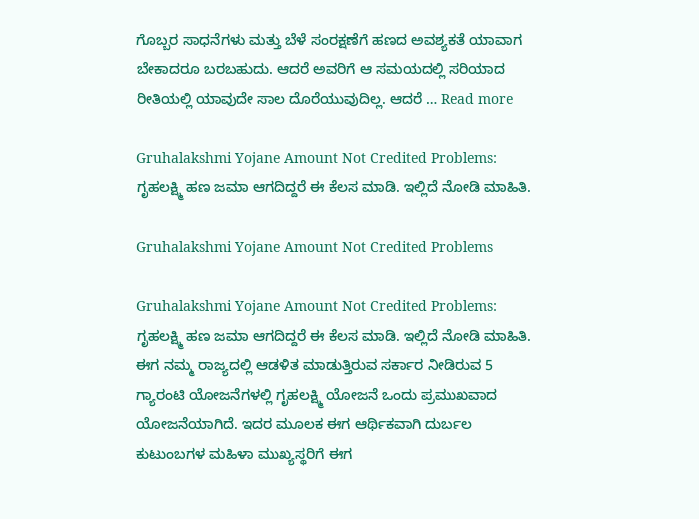ಗೊಬ್ಬರ ಸಾಧನೆಗಳು ಮತ್ತು ಬೆಳೆ ಸಂರಕ್ಷಣೆಗೆ ಹಣದ ಅವಶ್ಯಕತೆ ಯಾವಾಗ ಬೇಕಾದರೂ ಬರಬಹುದು. ಆದರೆ ಅವರಿಗೆ ಆ ಸಮಯದಲ್ಲಿ ಸರಿಯಾದ ರೀತಿಯಲ್ಲಿ ಯಾವುದೇ ಸಾಲ ದೊರೆಯುವುದಿಲ್ಲ. ಆದರೆ … Read more

Gruhalakshmi Yojane Amount Not Credited Problems: ಗೃಹಲಕ್ಷ್ಮಿ ಹಣ ಜಮಾ ಆಗದಿದ್ದರೆ ಈ ಕೆಲಸ ಮಾಡಿ. ಇಲ್ಲಿದೆ ನೋಡಿ ಮಾಹಿತಿ.

Gruhalakshmi Yojane Amount Not Credited Problems

Gruhalakshmi Yojane Amount Not Credited Problems: ಗೃಹಲಕ್ಷ್ಮಿ ಹಣ ಜಮಾ ಆಗದಿದ್ದರೆ ಈ ಕೆಲಸ ಮಾಡಿ. ಇಲ್ಲಿದೆ ನೋಡಿ ಮಾಹಿತಿ. ಈಗ ನಮ್ಮ ರಾಜ್ಯದಲ್ಲಿ ಆಡಳಿತ ಮಾಡುತ್ತಿರುವ ಸರ್ಕಾರ ನೀಡಿರುವ 5 ಗ್ಯಾರಂಟಿ ಯೋಜನೆಗಳಲ್ಲಿ ಗೃಹಲಕ್ಷ್ಮಿ ಯೋಜನೆ ಒಂದು ಪ್ರಮುಖವಾದ ಯೋಜನೆಯಾಗಿದೆ. ಇದರ ಮೂಲಕ ಈಗ ಆರ್ಥಿಕವಾಗಿ ದುರ್ಬಲ ಕುಟುಂಬಗಳ ಮಹಿಳಾ ಮುಖ್ಯಸ್ಥರಿಗೆ ಈಗ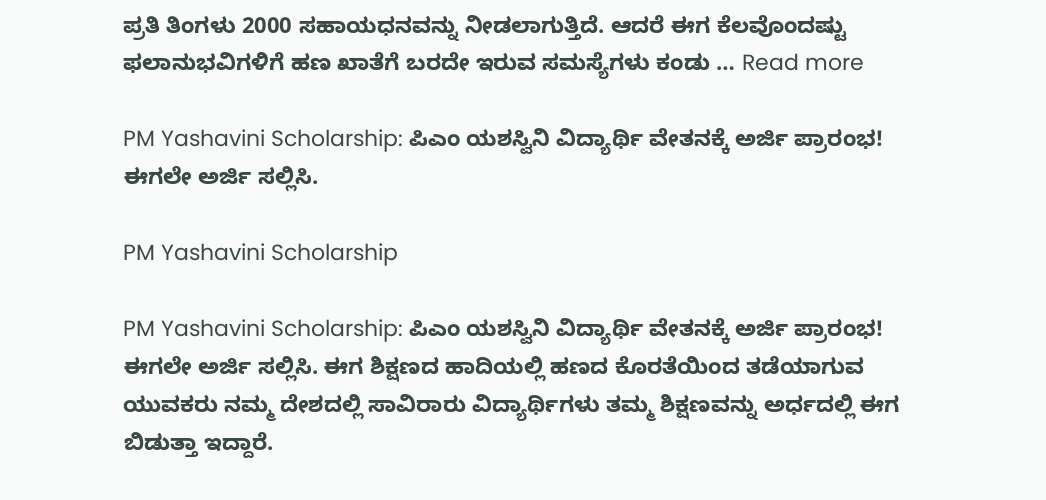ಪ್ರತಿ ತಿಂಗಳು 2000 ಸಹಾಯಧನವನ್ನು ನೀಡಲಾಗುತ್ತಿದೆ. ಆದರೆ ಈಗ ಕೆಲವೊಂದಷ್ಟು ಫಲಾನುಭವಿಗಳಿಗೆ ಹಣ ಖಾತೆಗೆ ಬರದೇ ಇರುವ ಸಮಸ್ಯೆಗಳು ಕಂಡು … Read more

PM Yashavini Scholarship: ಪಿಎಂ ಯಶಸ್ವಿನಿ ವಿದ್ಯಾರ್ಥಿ ವೇತನಕ್ಕೆ ಅರ್ಜಿ ಪ್ರಾರಂಭ! ಈಗಲೇ ಅರ್ಜಿ ಸಲ್ಲಿಸಿ.

PM Yashavini Scholarship

PM Yashavini Scholarship: ಪಿಎಂ ಯಶಸ್ವಿನಿ ವಿದ್ಯಾರ್ಥಿ ವೇತನಕ್ಕೆ ಅರ್ಜಿ ಪ್ರಾರಂಭ! ಈಗಲೇ ಅರ್ಜಿ ಸಲ್ಲಿಸಿ. ಈಗ ಶಿಕ್ಷಣದ ಹಾದಿಯಲ್ಲಿ ಹಣದ ಕೊರತೆಯಿಂದ ತಡೆಯಾಗುವ ಯುವಕರು ನಮ್ಮ ದೇಶದಲ್ಲಿ ಸಾವಿರಾರು ವಿದ್ಯಾರ್ಥಿಗಳು ತಮ್ಮ ಶಿಕ್ಷಣವನ್ನು ಅರ್ಧದಲ್ಲಿ ಈಗ ಬಿಡುತ್ತಾ ಇದ್ದಾರೆ.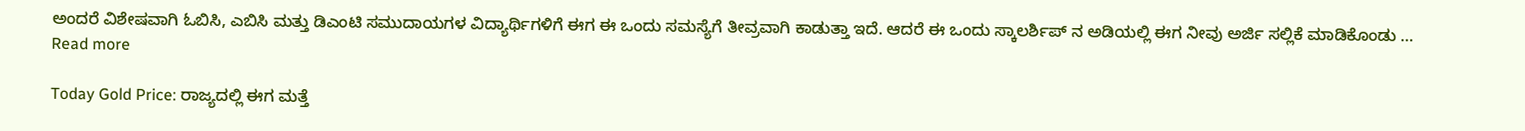ಅಂದರೆ ವಿಶೇಷವಾಗಿ ಓಬಿಸಿ, ಎಬಿಸಿ ಮತ್ತು ಡಿಎಂಟಿ ಸಮುದಾಯಗಳ ವಿದ್ಯಾರ್ಥಿಗಳಿಗೆ ಈಗ ಈ ಒಂದು ಸಮಸ್ಯೆಗೆ ತೀವ್ರವಾಗಿ ಕಾಡುತ್ತಾ ಇದೆ. ಆದರೆ ಈ ಒಂದು ಸ್ಕಾಲರ್ಶಿಪ್ ನ ಅಡಿಯಲ್ಲಿ ಈಗ ನೀವು ಅರ್ಜಿ ಸಲ್ಲಿಕೆ ಮಾಡಿಕೊಂಡು … Read more

Today Gold Price: ರಾಜ್ಯದಲ್ಲಿ ಈಗ ಮತ್ತೆ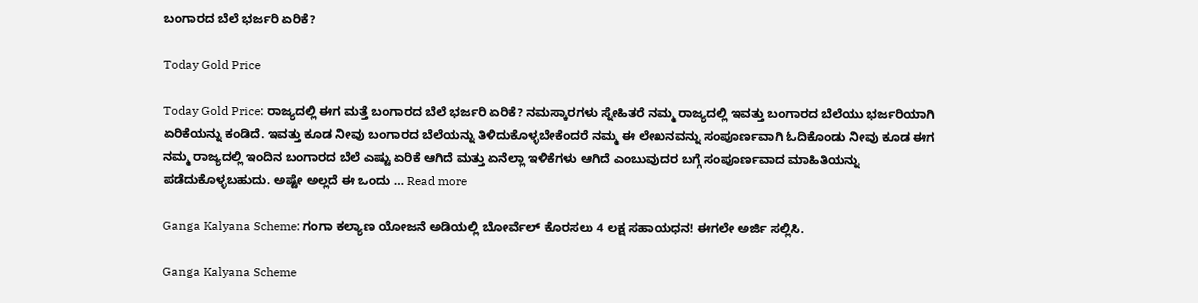ಬಂಗಾರದ ಬೆಲೆ ಭರ್ಜರಿ ಏರಿಕೆ?

Today Gold Price

Today Gold Price: ರಾಜ್ಯದಲ್ಲಿ ಈಗ ಮತ್ತೆ ಬಂಗಾರದ ಬೆಲೆ ಭರ್ಜರಿ ಏರಿಕೆ? ನಮಸ್ಕಾರಗಳು ಸ್ನೇಹಿತರೆ ನಮ್ಮ ರಾಜ್ಯದಲ್ಲಿ ಇವತ್ತು ಬಂಗಾರದ ಬೆಲೆಯು ಭರ್ಜರಿಯಾಗಿ ಏರಿಕೆಯನ್ನು ಕಂಡಿದೆ. ಇವತ್ತು ಕೂಡ ನೀವು ಬಂಗಾರದ ಬೆಲೆಯನ್ನು ತಿಳಿದುಕೊಳ್ಳಬೇಕೆಂದರೆ ನಮ್ಮ ಈ ಲೇಖನವನ್ನು ಸಂಪೂರ್ಣವಾಗಿ ಓದಿಕೊಂಡು ನೀವು ಕೂಡ ಈಗ ನಮ್ಮ ರಾಜ್ಯದಲ್ಲಿ ಇಂದಿನ ಬಂಗಾರದ ಬೆಲೆ ಎಷ್ಟು ಏರಿಕೆ ಆಗಿದೆ ಮತ್ತು ಏನೆಲ್ಲಾ ಇಳಿಕೆಗಳು ಆಗಿದೆ ಎಂಬುವುದರ ಬಗ್ಗೆ ಸಂಪೂರ್ಣವಾದ ಮಾಹಿತಿಯನ್ನು ಪಡೆದುಕೊಳ್ಳಬಹುದು. ಅಷ್ಟೇ ಅಲ್ಲದೆ ಈ ಒಂದು … Read more

Ganga Kalyana Scheme: ಗಂಗಾ ಕಲ್ಯಾಣ ಯೋಜನೆ ಅಡಿಯಲ್ಲಿ ಬೋರ್ವೆಲ್ ಕೊರಸಲು 4 ಲಕ್ಷ ಸಹಾಯಧನ! ಈಗಲೇ ಅರ್ಜಿ ಸಲ್ಲಿಸಿ.

Ganga Kalyana Scheme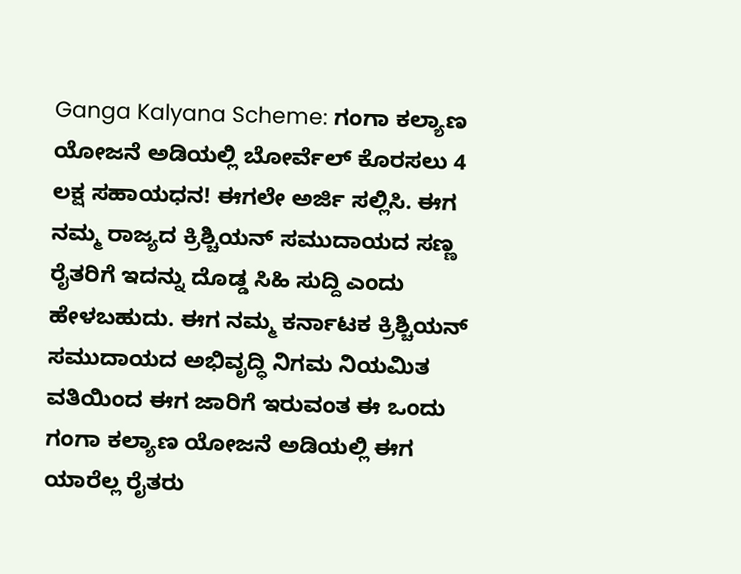Ganga Kalyana Scheme: ಗಂಗಾ ಕಲ್ಯಾಣ ಯೋಜನೆ ಅಡಿಯಲ್ಲಿ ಬೋರ್ವೆಲ್ ಕೊರಸಲು 4 ಲಕ್ಷ ಸಹಾಯಧನ! ಈಗಲೇ ಅರ್ಜಿ ಸಲ್ಲಿಸಿ. ಈಗ ನಮ್ಮ ರಾಜ್ಯದ ಕ್ರಿಶ್ಚಿಯನ್ ಸಮುದಾಯದ ಸಣ್ಣ ರೈತರಿಗೆ ಇದನ್ನು ದೊಡ್ಡ ಸಿಹಿ ಸುದ್ದಿ ಎಂದು ಹೇಳಬಹುದು. ಈಗ ನಮ್ಮ ಕರ್ನಾಟಕ ಕ್ರಿಶ್ಚಿಯನ್ ಸಮುದಾಯದ ಅಭಿವೃದ್ಧಿ ನಿಗಮ ನಿಯಮಿತ ವತಿಯಿಂದ ಈಗ ಜಾರಿಗೆ ಇರುವಂತ ಈ ಒಂದು ಗಂಗಾ ಕಲ್ಯಾಣ ಯೋಜನೆ ಅಡಿಯಲ್ಲಿ ಈಗ ಯಾರೆಲ್ಲ ರೈತರು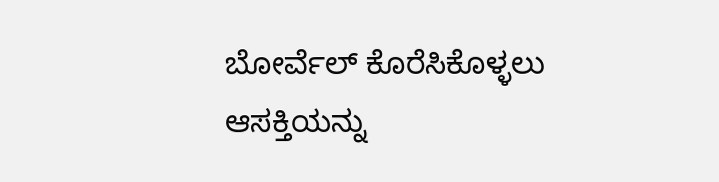ಬೋರ್ವೆಲ್ ಕೊರೆಸಿಕೊಳ್ಳಲು ಆಸಕ್ತಿಯನ್ನು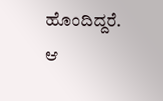ಹೊಂದಿದ್ದರೆ. ಆ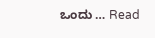ಒಂದು … Read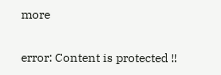more

error: Content is protected !!